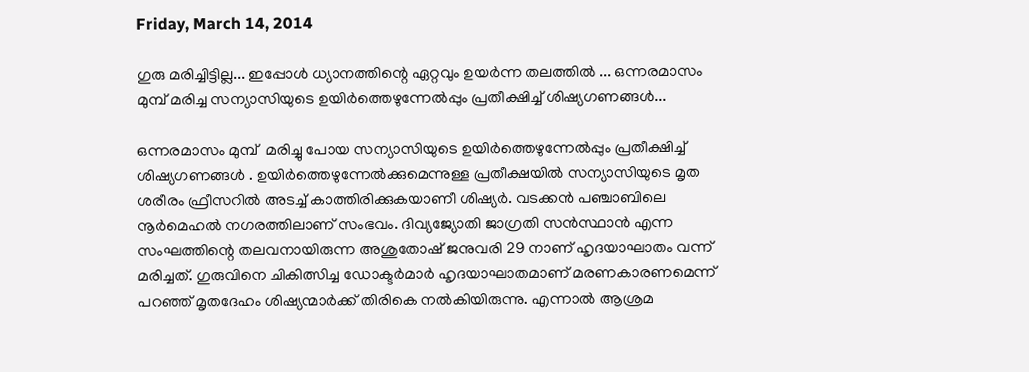Friday, March 14, 2014

ഗുരു മരിച്ചിട്ടില്ല... ഇപ്പോള്‍ ധ്യാനത്തിന്റെ ഏറ്റവും ഉയര്‍ന്ന തലത്തില്‍ ... ഒന്നരമാസം മുമ്പ് മരിച്ച സന്യാസിയുടെ ഉയിര്‍ത്തെഴുന്നേല്‍പ്പും പ്രതീക്ഷിച്ച് ശിഷ്യഗണങ്ങള്‍...

ഒന്നരമാസം മുമ്പ്  മരിച്ചു പോയ സന്യാസിയുടെ ഉയിര്‍ത്തെഴുന്നേല്‍പ്പും പ്രതീക്ഷിച്ച് ശിഷ്യഗണങ്ങള്‍ . ഉയിര്‍ത്തെഴുന്നേല്‍ക്കുമെന്നുള്ള പ്രതീക്ഷയില്‍ സന്യാസിയുടെ മൃത ശരീരം ഫ്രീസറില്‍ അടച്ച് കാത്തിരിക്കുകയാണീ ശിഷ്യര്‍. വടക്കന്‍ പഞ്ചാബിലെ നൂര്‍മെഹല്‍ നഗരത്തിലാണ് സംഭവം. ദിവ്യജ്യോതി ജാഗ്രതി സന്‍സ്ഥാന്‍ എന്ന സംഘത്തിന്റെ തലവനായിരുന്ന അശുതോഷ് ജനുവരി 29 നാണ് ഹൃദയാഘാതം വന്ന് മരിച്ചത്. ഗുരുവിനെ ചികിത്സിച്ച ഡോക്ടര്‍മാര്‍ ഹൃദയാഘാതമാണ് മരണകാരണമെന്ന് പറഞ്ഞ് മൃതദേഹം ശിഷ്യന്മാര്‍ക്ക് തിരികെ നല്‍കിയിരുന്നു. എന്നാല്‍ ആശ്രമ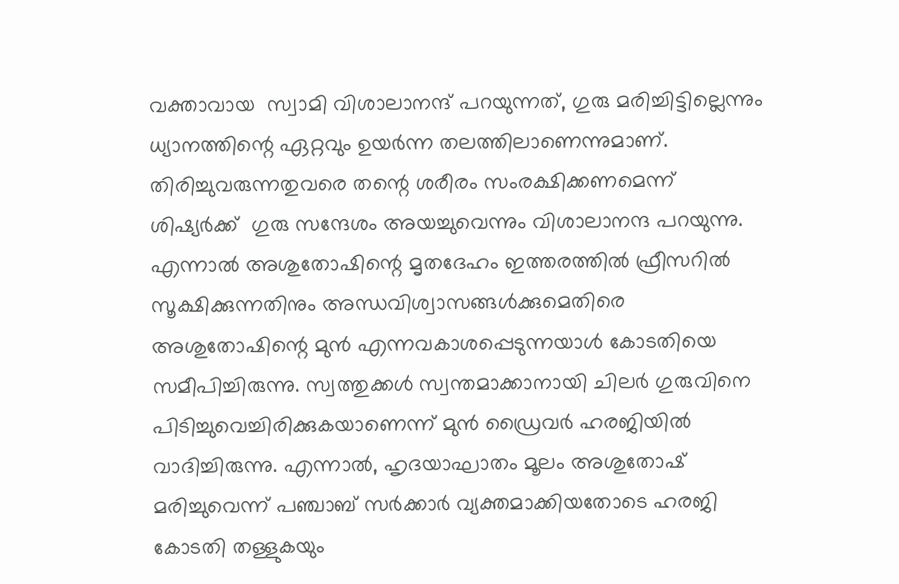വക്താവായ  സ്വാമി വിശാലാനന്ദ് പറയുന്നത്, ഗുരു മരിച്ചിട്ടില്ലെന്നും ധ്യാനത്തിന്റെ ഏറ്റവും ഉയര്‍ന്ന തലത്തിലാണെന്നുമാണ്. തിരിച്ചുവരുന്നതുവരെ തന്റെ ശരീരം സംരക്ഷിക്കണമെന്ന് ശിഷ്യര്‍ക്ക്  ഗുരു സന്ദേശം അയച്ചുവെന്നും വിശാലാനന്ദ പറയുന്നു. എന്നാല്‍ അശുതോഷിന്റെ മൃതദേഹം ഇത്തരത്തില്‍ ഫ്രീസറില്‍ സൂക്ഷിക്കുന്നതിനും അന്ധവിശ്വാസങ്ങള്‍ക്കുമെതിരെ അശുതോഷിന്റെ മുന്‍ എന്നവകാശപ്പെടുന്നയാള്‍ കോടതിയെ സമീപിച്ചിരുന്നു. സ്വത്തുക്കള്‍ സ്വന്തമാക്കാനായി ചിലര്‍ ഗുരുവിനെ പിടിച്ചുവെച്ചിരിക്കുകയാണെന്ന് മുന്‍ ഡ്രൈവര്‍ ഹരജിയില്‍ വാദിച്ചിരുന്നു. എന്നാല്‍, ഹൃദയാഘാതം മൂലം അശുതോഷ് മരിച്ചുവെന്ന് പഞ്ചാബ് സര്‍ക്കാര്‍ വ്യക്തമാക്കിയതോടെ ഹരജി കോടതി തള്ളുകയും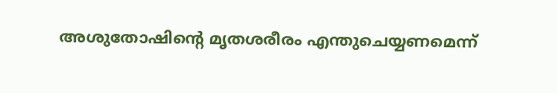അശുതോഷിന്റെ മൃതശരീരം എന്തുചെയ്യണമെന്ന്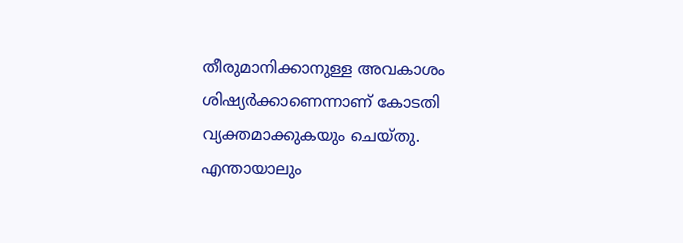തീരുമാനിക്കാനുള്ള അവകാശം ശിഷ്യര്‍ക്കാണെന്നാണ് കോടതി വ്യക്തമാക്കുകയും ചെയ്തു. എന്തായാലും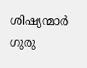ശിഷ്യന്മാര്‍ ഗുരു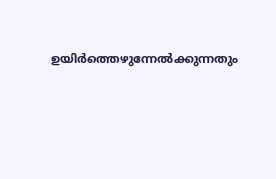ഉയിര്‍ത്തെഴുന്നേല്‍ക്കുന്നതും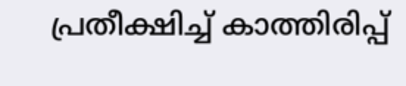പ്രതീക്ഷിച്ച് കാത്തിരിപ്പ്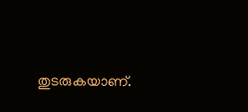തുടരുകയാണ്.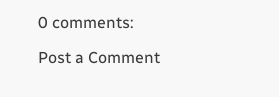0 comments:

Post a Comment